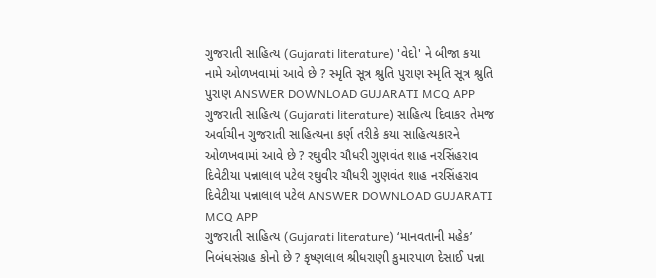ગુજરાતી સાહિત્ય (Gujarati literature) 'વેદો' ને બીજા કયા નામે ઓળખવામાં આવે છે ? સ્મૃતિ સૂત્ર શ્રુતિ પુરાણ સ્મૃતિ સૂત્ર શ્રુતિ પુરાણ ANSWER DOWNLOAD GUJARATI MCQ APP
ગુજરાતી સાહિત્ય (Gujarati literature) સાહિત્ય દિવાકર તેમજ અર્વાચીન ગુજરાતી સાહિત્યના કર્ણ તરીકે કયા સાહિત્યકારને ઓળખવામાં આવે છે ? રઘુવીર ચૌધરી ગુણવંત શાહ નરસિંહરાવ દિવેટીયા પન્નાલાલ પટેલ રઘુવીર ચૌધરી ગુણવંત શાહ નરસિંહરાવ દિવેટીયા પન્નાલાલ પટેલ ANSWER DOWNLOAD GUJARATI MCQ APP
ગુજરાતી સાહિત્ય (Gujarati literature) ‘માનવતાની મહેક’ નિબંધસંગ્રહ કોનો છે ? કૃષ્ણલાલ શ્રીધરાણી કુમારપાળ દેસાઈ પન્ના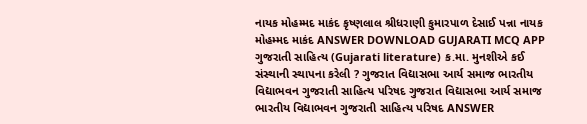નાયક મોહમ્મદ માકંદ કૃષ્ણલાલ શ્રીધરાણી કુમારપાળ દેસાઈ પન્ના નાયક મોહમ્મદ માકંદ ANSWER DOWNLOAD GUJARATI MCQ APP
ગુજરાતી સાહિત્ય (Gujarati literature) ક.મા. મુનશીએ કઈ સંસ્થાની સ્થાપના કરેલી ? ગુજરાત વિદ્યાસભા આર્ય સમાજ ભારતીય વિદ્યાભવન ગુજરાતી સાહિત્ય પરિષદ ગુજરાત વિદ્યાસભા આર્ય સમાજ ભારતીય વિદ્યાભવન ગુજરાતી સાહિત્ય પરિષદ ANSWER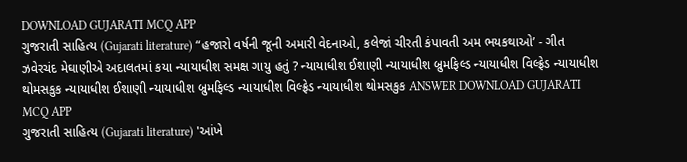DOWNLOAD GUJARATI MCQ APP
ગુજરાતી સાહિત્ય (Gujarati literature) “હજારો વર્ષની જૂની અમારી વેદનાઓ, કલેજાં ચીરતી કંપાવતી અમ ભયકથાઓ’ - ગીત ઝવેરચંદ મેઘાણીએ અદાલતમાં કયા ન્યાયાધીશ સમક્ષ ગાયુ હતું ? ન્યાયાધીશ ઈશાણી ન્યાયાધીશ બ્રુમફિલ્ડ ન્યાયાધીશ વિલ્ફ્રેડ ન્યાયાધીશ થોમસકુક ન્યાયાધીશ ઈશાણી ન્યાયાધીશ બ્રુમફિલ્ડ ન્યાયાધીશ વિલ્ફ્રેડ ન્યાયાધીશ થોમસકુક ANSWER DOWNLOAD GUJARATI MCQ APP
ગુજરાતી સાહિત્ય (Gujarati literature) 'આંખે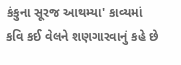કંકુના સૂરજ આથમ્યા' કાવ્યમાં કવિ કઈ વેલને શણગારવાનું કહે છે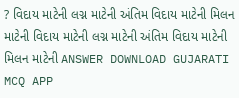? વિદાય માટેની લગ્ન માટેની અંતિમ વિદાય માટેની મિલન માટેની વિદાય માટેની લગ્ન માટેની અંતિમ વિદાય માટેની મિલન માટેની ANSWER DOWNLOAD GUJARATI MCQ APP